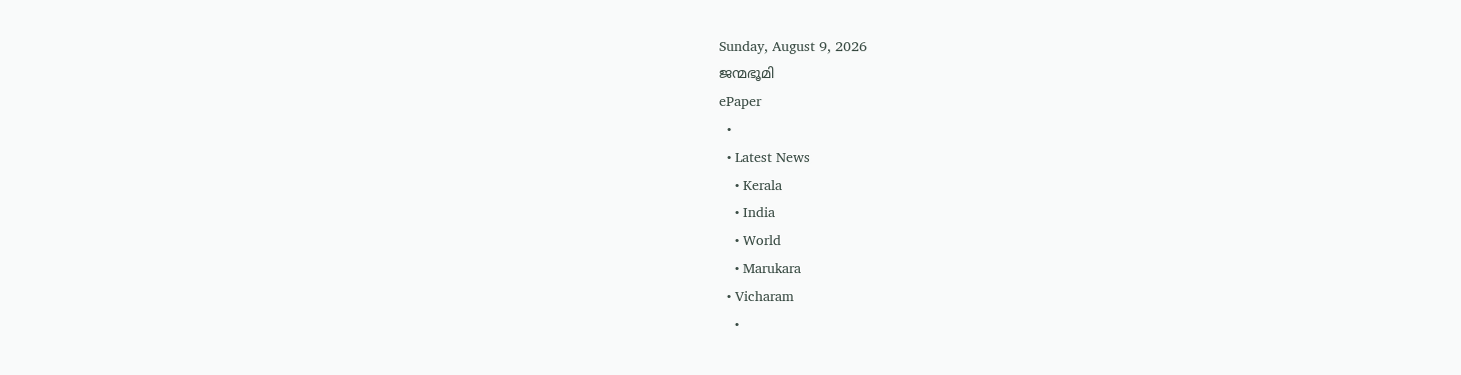Sunday, August 9, 2026
ജന്മഭൂമി
ePaper
  •
  • Latest News
    • Kerala
    • India
    • World
    • Marukara
  • Vicharam
    •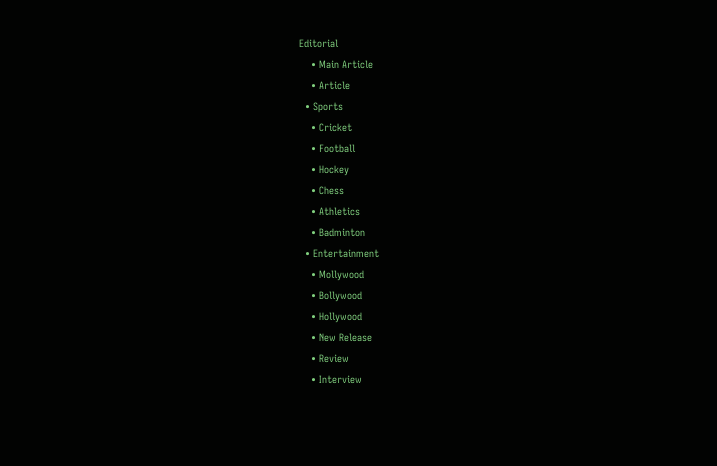Editorial
    • Main Article
    • Article
  • Sports
    • Cricket
    • Football
    • Hockey
    • Chess
    • Athletics
    • Badminton
  • Entertainment
    • Mollywood
    • Bollywood
    • Hollywood
    • New Release
    • Review
    • Interview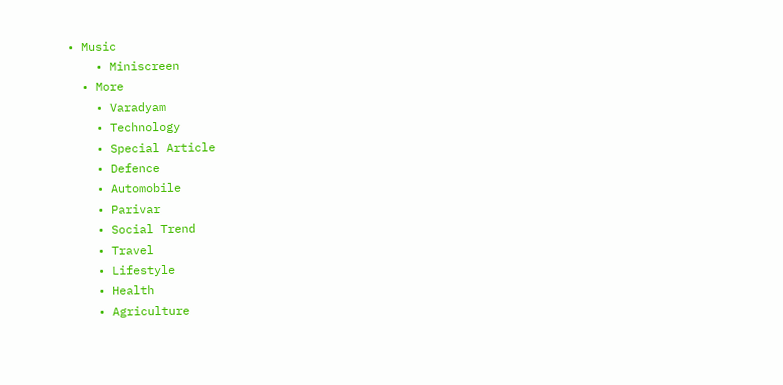• Music
    • Miniscreen
  • More
    • Varadyam
    • Technology
    • Special Article
    • Defence
    • Automobile
    • Parivar
    • Social Trend
    • Travel
    • Lifestyle
    • Health
    • Agriculture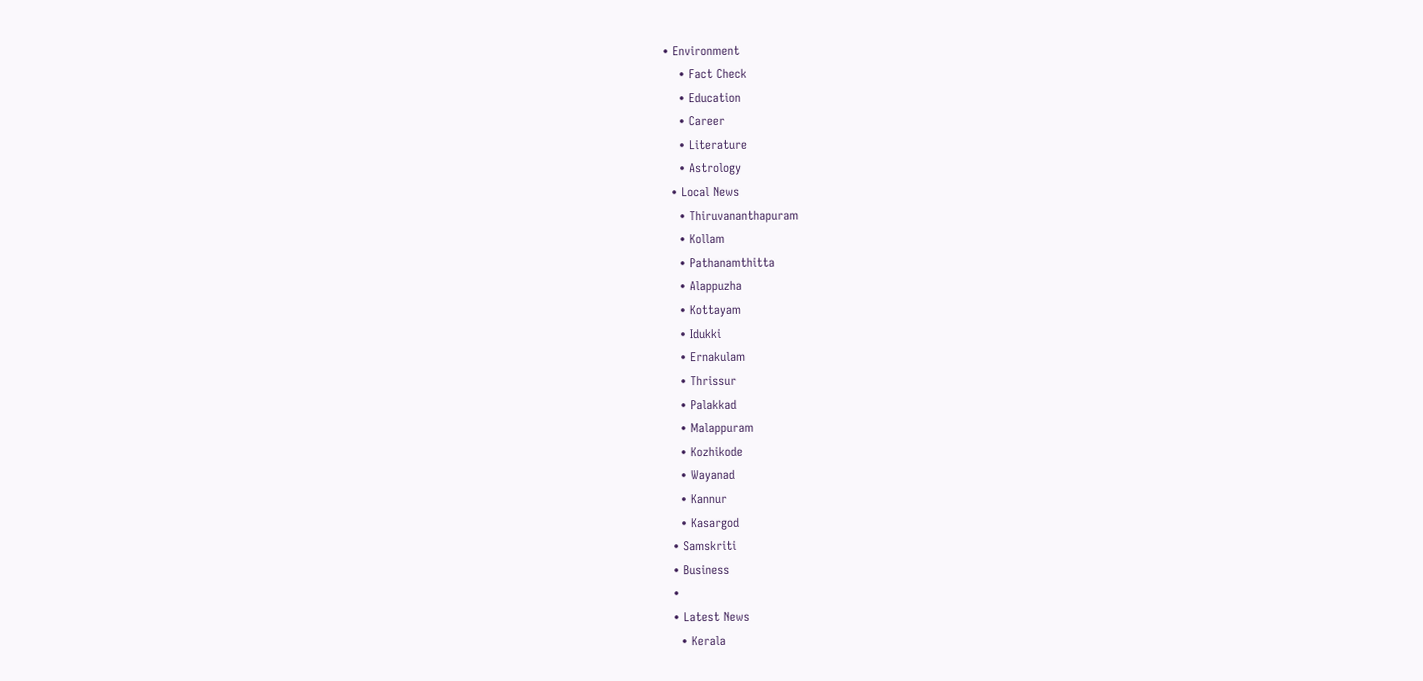• Environment
    • Fact Check
    • Education
    • Career
    • Literature
    • Astrology
  • Local News
    • Thiruvananthapuram
    • Kollam
    • Pathanamthitta
    • Alappuzha
    • Kottayam
    • Idukki
    • Ernakulam
    • Thrissur
    • Palakkad
    • Malappuram
    • Kozhikode
    • Wayanad
    • Kannur
    • Kasargod
  • Samskriti
  • Business
  •
  • Latest News
    • Kerala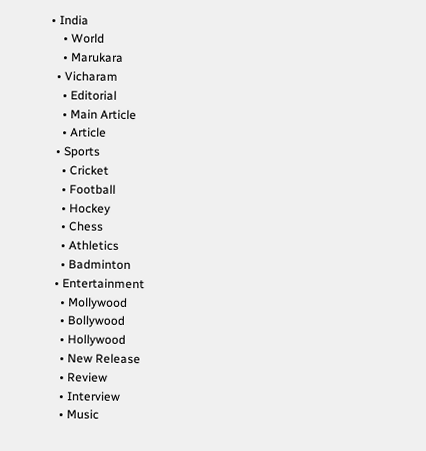• India
    • World
    • Marukara
  • Vicharam
    • Editorial
    • Main Article
    • Article
  • Sports
    • Cricket
    • Football
    • Hockey
    • Chess
    • Athletics
    • Badminton
  • Entertainment
    • Mollywood
    • Bollywood
    • Hollywood
    • New Release
    • Review
    • Interview
    • Music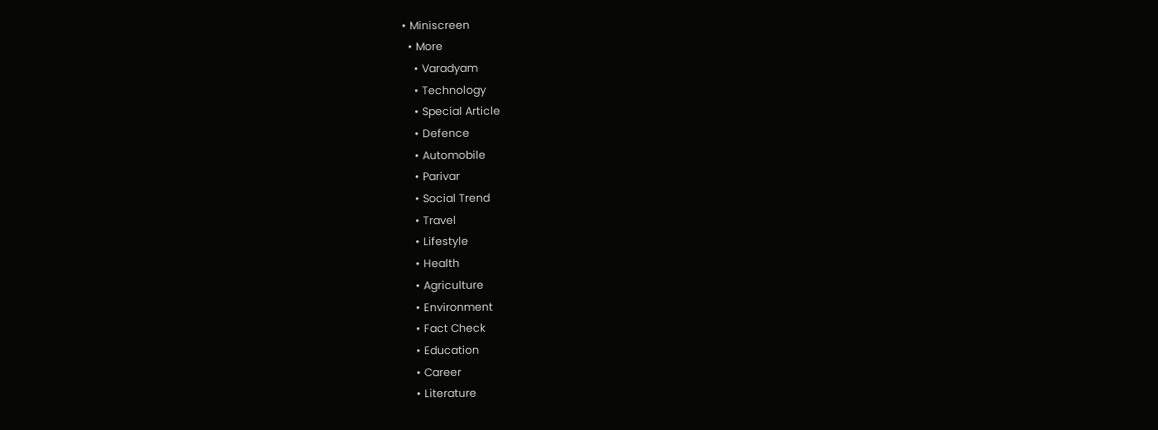• Miniscreen
  • More
    • Varadyam
    • Technology
    • Special Article
    • Defence
    • Automobile
    • Parivar
    • Social Trend
    • Travel
    • Lifestyle
    • Health
    • Agriculture
    • Environment
    • Fact Check
    • Education
    • Career
    • Literature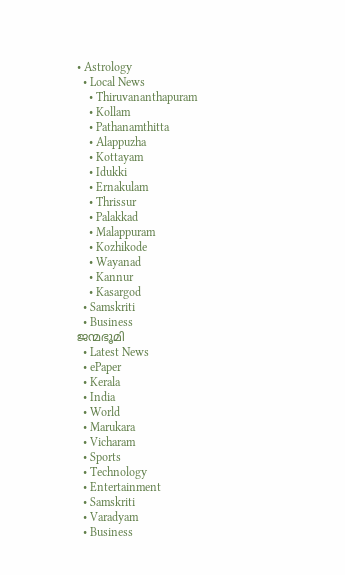• Astrology
  • Local News
    • Thiruvananthapuram
    • Kollam
    • Pathanamthitta
    • Alappuzha
    • Kottayam
    • Idukki
    • Ernakulam
    • Thrissur
    • Palakkad
    • Malappuram
    • Kozhikode
    • Wayanad
    • Kannur
    • Kasargod
  • Samskriti
  • Business
ജന്മഭൂമി
  • Latest News
  • ePaper
  • Kerala
  • India
  • World
  • Marukara
  • Vicharam
  • Sports
  • Technology
  • Entertainment
  • Samskriti
  • Varadyam
  • Business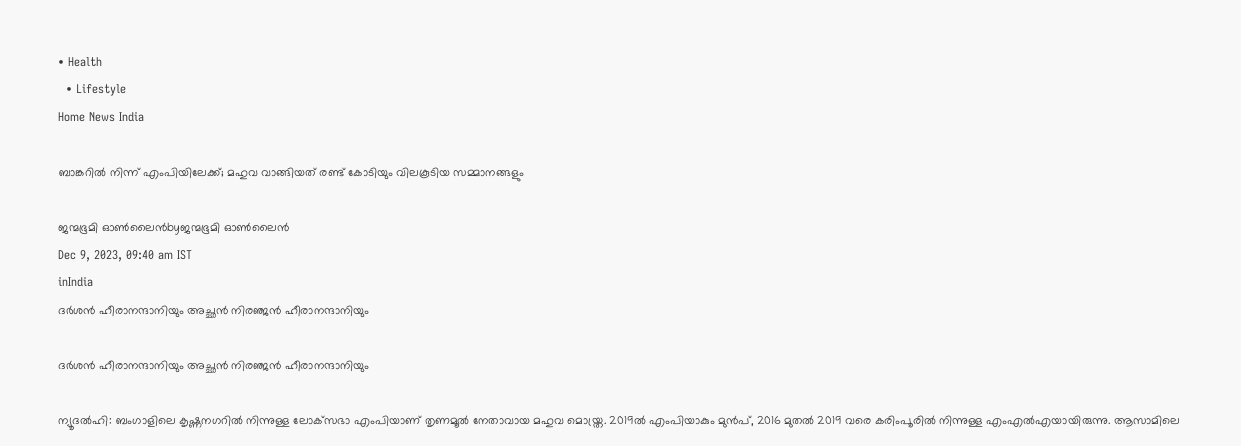• Health
  • Lifestyle
Home News India

ബാങ്കറില്‍ നിന്ന് എംപിയിലേക്ക്; മഹുവ വാങ്ങിയത് രണ്ട് കോടിയും വിലകൂടിയ സമ്മാനങ്ങളും

ജന്മഭൂമി ഓണ്‍ലൈന്‍byജന്മഭൂമി ഓണ്‍ലൈന്‍
Dec 9, 2023, 09:40 am IST
inIndia
ദര്‍ശന്‍ ഹീരാനന്ദാനിയും അച്ഛന്‍ നിരഞ്ജന്‍ ഹീരാനന്ദാനിയും

ദര്‍ശന്‍ ഹീരാനന്ദാനിയും അച്ഛന്‍ നിരഞ്ജന്‍ ഹീരാനന്ദാനിയും

ന്യൂദല്‍ഹി: ബംഗാളിലെ കൃഷ്ണനഗറില്‍ നിന്നുള്ള ലോക്‌സഭാ എംപിയാണ് തൃണമൂല്‍ നേതാവായ മഹുവ മൊയ്ത്ര. 2019ല്‍ എംപിയാകും മുന്‍പ്, 2016 മുതല്‍ 2019 വരെ കരിംപൂരില്‍ നിന്നുള്ള എംഎല്‍എയായിരുന്നു. ആസാമിലെ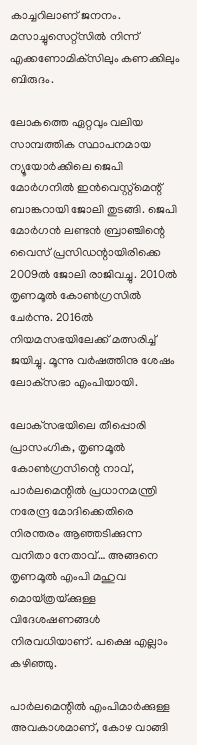കാച്ചറിലാണ് ജനനം. മസാച്ചുസെറ്റ്‌സില്‍ നിന്ന് എക്കണോമിക്‌സിലും കണക്കിലും ബിരുദം.

ലോകത്തെ ഏറ്റവും വലിയ സാമ്പത്തിക സ്ഥാപനമായ ന്യൂയോര്‍ക്കിലെ ജെപി മോര്‍ഗനില്‍ ഇന്‍വെസ്റ്റ്‌മെന്റ് ബാങ്കറായി ജോലി തുടങ്ങി. ജെപി മോര്‍ഗന്‍ ലണ്ടന്‍ ബ്രാഞ്ചിന്റെ വൈസ് പ്രസിഡന്റായിരിക്കെ 2009ല്‍ ജോലി രാജിവച്ചു. 2010ല്‍ തൃണമൂല്‍ കോണ്‍ഗ്രസില്‍ ചേര്‍ന്നു. 2016ല്‍ നിയമസഭയിലേക്ക് മത്സരിച്ച് ജയിച്ചു. മൂന്നു വര്‍ഷത്തിനു ശേഷം ലോക്‌സഭാ എംപിയായി.

ലോക്‌സഭയിലെ തീപ്പൊരി പ്രാസംഗിക, തൃണമൂല്‍ കോണ്‍ഗ്രസിന്റെ നാവ്, പാര്‍ലമെന്റില്‍ പ്രധാനമന്ത്രി നരേന്ദ്ര മോദിക്കെതിരെ നിരന്തരം ആഞ്ഞടിക്കുന്ന വനിതാ നേതാവ്… അങ്ങനെ തൃണമൂല്‍ എംപി മഹുവ മൊയ്ത്രയ്‌ക്കുള്ള വിദേശഷണങ്ങള്‍ നിരവധിയാണ്. പക്ഷെ എല്ലാം കഴിഞ്ഞു.

പാര്‍ലമെന്റില്‍ എംപിമാര്‍ക്കുള്ള അവകാശമാണ്, കോഴ വാങ്ങി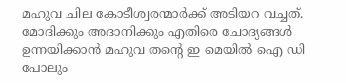മഹുവ ചില കോടീശ്വരന്മാര്‍ക്ക് അടിയറ വച്ചത്. മോദിക്കും അദാനിക്കും എതിരെ ചോദ്യങ്ങള്‍ ഉന്നയിക്കാന്‍ മഹുവ തന്റെ ഇ മെയില്‍ ഐ ഡി പോലും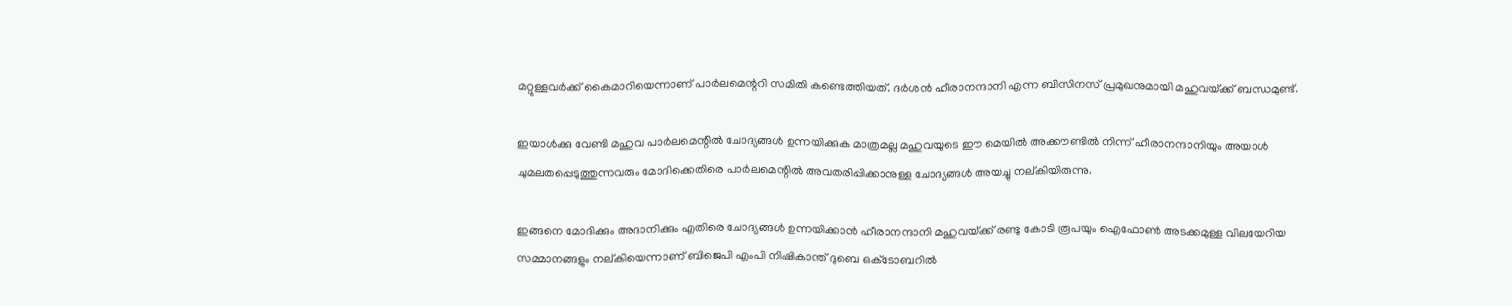മറ്റുള്ളവര്‍ക്ക് കൈമാറിയെന്നാണ് പാര്‍ലമെന്ററി സമിതി കണ്ടെത്തിയത്. ദര്‍ശന്‍ ഹീരാനന്ദാനി എന്ന ബിസിനസ് പ്രമുഖനുമായി മഹുവയ്‌ക്ക് ബന്ധമുണ്ട്.

ഇയാള്‍ക്കു വേണ്ടി മഹുവ പാര്‍ലമെന്റില്‍ ചോദ്യങ്ങള്‍ ഉന്നയിക്കുക മാത്രമല്ല മഹുവയുടെ ഈ മെയില്‍ അക്കൗണ്ടില്‍ നിന്ന് ഹീരാനന്ദാനിയും അയാള്‍ ചുമലതപ്പെടുത്തുന്നവരും മോദിക്കെതിരെ പാര്‍ലമെന്റില്‍ അവതരിപ്പിക്കാനുള്ള ചോദ്യങ്ങള്‍ അയച്ചു നല്കിയിരുന്നു.

ഇങ്ങനെ മോദിക്കും അദാനിക്കും എതിരെ ചോദ്യങ്ങള്‍ ഉന്നയിക്കാന്‍ ഹീരാനന്ദാനി മഹുവയ്‌ക്ക് രണ്ടു കോടി രൂപയും ഐഫോണ്‍ അടക്കമുള്ള വിലയേറിയ സമ്മാനങ്ങളും നല്കിയെന്നാണ് ബിജെപി എംപി നിഷികാന്ത് ദുബെ ഒക്‌ടോബറില്‍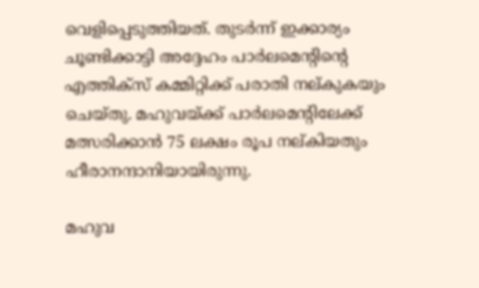വെളിപ്പെടുത്തിയത്. തുടര്‍ന്ന് ഇക്കാര്യം ചൂണ്ടിക്കാട്ടി അദ്ദേഹം പാര്‍ലമെന്റിന്റെ എത്തിക്‌സ് കമ്മിറ്റിക്ക് പരാതി നല്കുകയും ചെയ്തു. മഹുവയ്‌ക്ക് പാര്‍ലമെന്റിലേക്ക് മത്സരിക്കാന്‍ 75 ലക്ഷം രൂപ നല്കിയതും ഹീരാനന്ദാനിയായിരുന്നു.

മഹുവ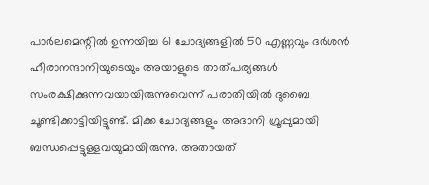പാര്‍ലമെന്റില്‍ ഉന്നയിച്ച 61 ചോദ്യങ്ങളില്‍ 50 എണ്ണവും ദര്‍ശന്‍ ഹീരാനന്ദാനിയുടെയും അയാളുടെ താത്പര്യങ്ങള്‍ സംരക്ഷിക്കുന്നവയായിരുന്നുവെന്ന് പരാതിയില്‍ ദുബൈ ചൂണ്ടിക്കാട്ടിയിട്ടുണ്ട്. മിക്ക ചോദ്യങ്ങളും അദാനി ഗ്രൂപ്പുമായി ബന്ധപ്പെട്ടുള്ളവയുമായിരുന്നു. അതായത്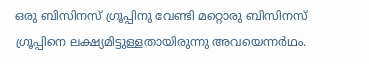ഒരു ബിസിനസ് ഗ്രൂപ്പിനു വേണ്ടി മറ്റൊരു ബിസിനസ് ഗ്രൂപ്പിനെ ലക്ഷ്യമിട്ടുള്ളതായിരുന്നു അവയെന്നര്‍ഥം.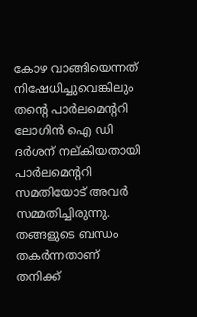കോഴ വാങ്ങിയെന്നത് നിഷേധിച്ചുവെങ്കിലും തന്റെ പാര്‍ലമെന്ററി ലോഗിന്‍ ഐ ഡി ദര്‍ശന് നല്കിയതായി പാര്‍ലമെന്ററി സമതിയോട് അവര്‍ സമ്മതിച്ചിരുന്നു. തങ്ങളുടെ ബന്ധം തകര്‍ന്നതാണ് തനിക്ക്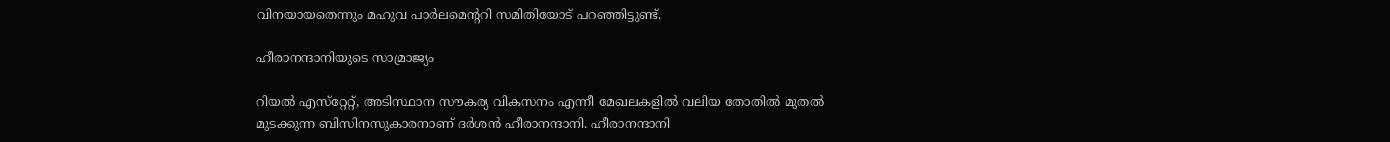വിനയായതെന്നും മഹുവ പാര്‍ലമെന്ററി സമിതിയോട് പറഞ്ഞിട്ടുണ്ട്.

ഹീരാനന്ദാനിയുടെ സാമ്രാജ്യം

റിയല്‍ എസ്‌റ്റേറ്റ്, അടിസ്ഥാന സൗകര്യ വികസനം എന്നീ മേഖലകളില്‍ വലിയ തോതില്‍ മുതല്‍ മുടക്കുന്ന ബിസിനസുകാരനാണ് ദര്‍ശന്‍ ഹീരാനന്ദാനി. ഹീരാനന്ദാനി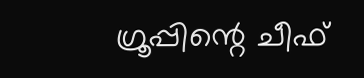ഗ്രൂപ്പിന്റെ ചീഫ്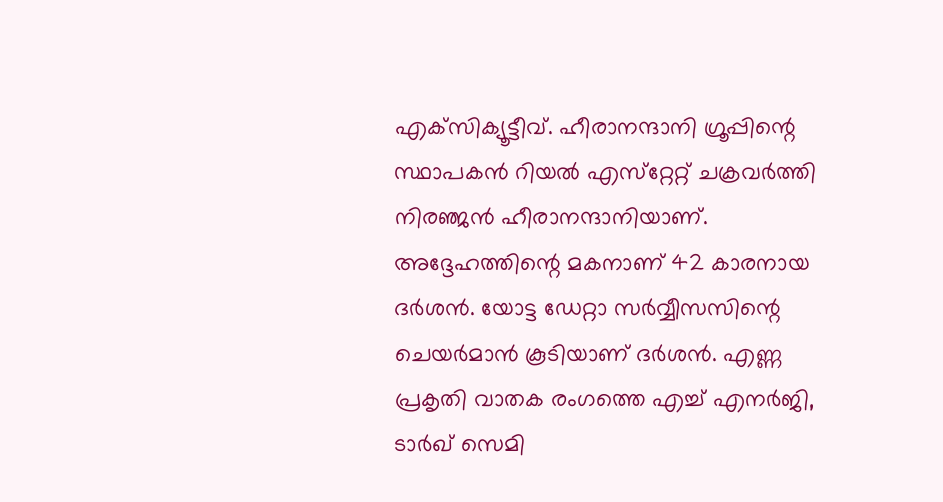എക്‌സിക്യൂട്ടീവ്. ഹീരാനന്ദാനി ഗ്രൂപ്പിന്റെ സ്ഥാപകന്‍ റിയല്‍ എസ്‌റ്റേറ്റ് ചക്രവര്‍ത്തി നിരഞ്ജന്‍ ഹീരാനന്ദാനിയാണ്. അദ്ദേഹത്തിന്റെ മകനാണ് 42 കാരനായ ദര്‍ശന്‍. യോട്ട ഡേറ്റാ സര്‍വ്വീസസിന്റെ ചെയര്‍മാന്‍ കൂടിയാണ് ദര്‍ശന്‍. എണ്ണ പ്രകൃതി വാതക രംഗത്തെ എച്ച് എനര്‍ജി, ടാര്‍ഖ് സെമി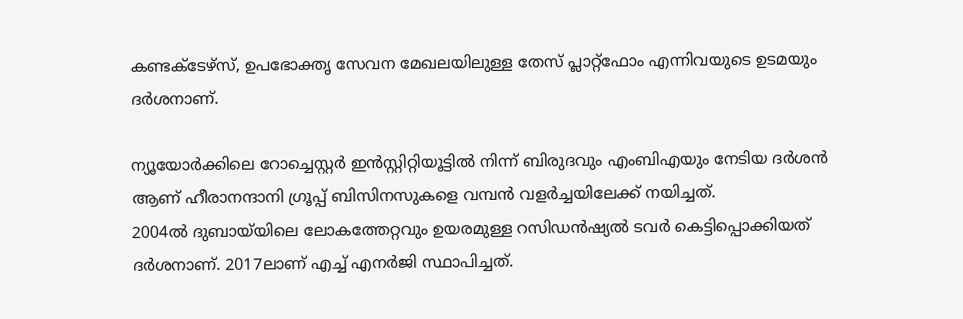കണ്ടക്‌ടേഴ്‌സ്, ഉപഭോക്തൃ സേവന മേഖലയിലുള്ള തേസ് പ്ലാറ്റ്‌ഫോം എന്നിവയുടെ ഉടമയും ദര്‍ശനാണ്.

ന്യൂയോര്‍ക്കിലെ റോച്ചെസ്റ്റര്‍ ഇന്‍സ്റ്റിറ്റിയൂട്ടില്‍ നിന്ന് ബിരുദവും എംബിഎയും നേടിയ ദര്‍ശന്‍ ആണ് ഹീരാനന്ദാനി ഗ്രൂപ്പ് ബിസിനസുകളെ വമ്പന്‍ വളര്‍ച്ചയിലേക്ക് നയിച്ചത്.
2004ല്‍ ദുബായ്‌യിലെ ലോകത്തേറ്റവും ഉയരമുള്ള റസിഡന്‍ഷ്യല്‍ ടവര്‍ കെട്ടിപ്പൊക്കിയത് ദര്‍ശനാണ്. 2017ലാണ് എച്ച് എനര്‍ജി സ്ഥാപിച്ചത്.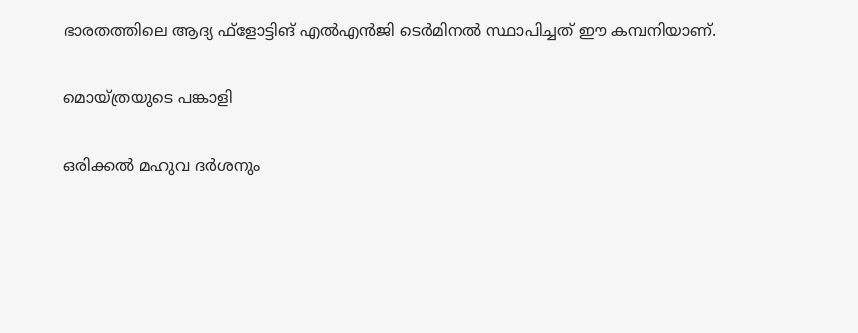ഭാരതത്തിലെ ആദ്യ ഫ്‌ളോട്ടിങ് എല്‍എന്‍ജി ടെര്‍മിനല്‍ സ്ഥാപിച്ചത് ഈ കമ്പനിയാണ്.

മൊയ്ത്രയുടെ പങ്കാളി

ഒരിക്കല്‍ മഹുവ ദര്‍ശനും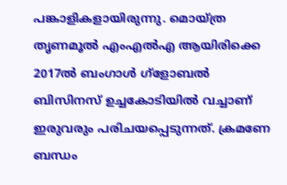പങ്കാളികളായിരുന്നു. മൊയ്ത്ര തൃണമൂല്‍ എംഎല്‍എ ആയിരിക്കെ 2017ല്‍ ബംഗാള്‍ ഗ്‌ളോബല്‍ ബിസിനസ് ഉച്ചകോടിയില്‍ വച്ചാണ് ഇരുവരും പരിചയപ്പെടുന്നത്. ക്രമണേ ബന്ധം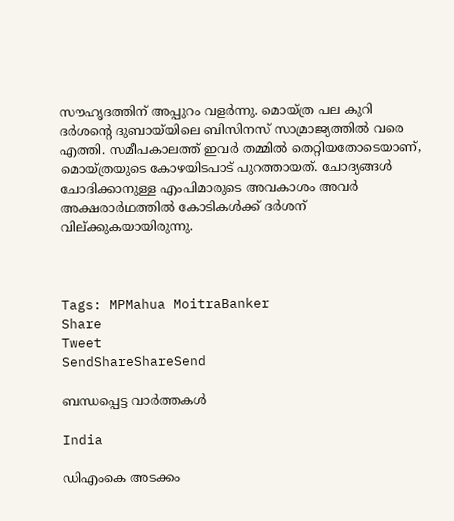സൗഹൃദത്തിന് അപ്പുറം വളര്‍ന്നു. മൊയ്ത്ര പല കുറി ദര്‍ശന്റെ ദുബായ്‌യിലെ ബിസിനസ് സാമ്രാജ്യത്തില്‍ വരെ എത്തി. സമീപകാലത്ത് ഇവര്‍ തമ്മില്‍ തെറ്റിയതോടെയാണ്, മൊയ്ത്രയുടെ കോഴയിടപാട് പുറത്തായത്. ചോദ്യങ്ങള്‍ ചോദിക്കാനുള്ള എംപിമാരുടെ അവകാശം അവര്‍ അക്ഷരാര്‍ഥത്തില്‍ കോടികള്‍ക്ക് ദര്‍ശന് വില്ക്കുകയായിരുന്നു.



Tags: MPMahua MoitraBanker
Share
Tweet
SendShareShareSend

ബന്ധപ്പെട്ട വാര്‍ത്തകള്‍

India

ഡിഎംകെ അടക്കം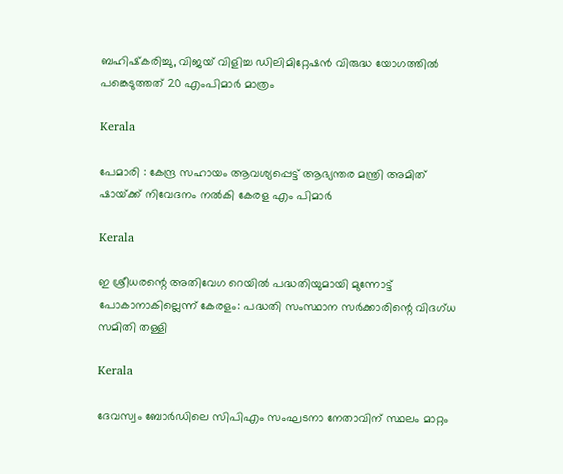ബഹിഷ്‌കരിച്ചു, വിജയ് വിളിച്ച ഡിലിമിറ്റേഷന്‍ വിരുദ്ധ യോഗത്തില്‍ പങ്കെടുത്തത് 20 എംപിമാര്‍ മാത്രം

Kerala

പേമാരി : കേന്ദ്ര സഹായം ആവശ്യപ്പെട്ട് ആഭ്യന്തര മന്ത്രി അമിത് ഷായ്‌ക്ക് നിവേദനം നല്‍കി കേരള എം പിമാര്‍

Kerala

ഇ ശ്രീധരന്റെ അതിവേഗ റെയില്‍ പദ്ധതിയുമായി മുന്നോട്ട് പോകാനാകില്ലെന്ന് കേരളം: പദ്ധതി സംസ്ഥാന സര്‍ക്കാരിന്റെ വിദഗ്ധ സമിതി തള്ളി

Kerala

ദേവസ്വം ബോര്‍ഡിലെ സിപിഎം സംഘടനാ നേതാവിന് സ്ഥലം മാറ്റം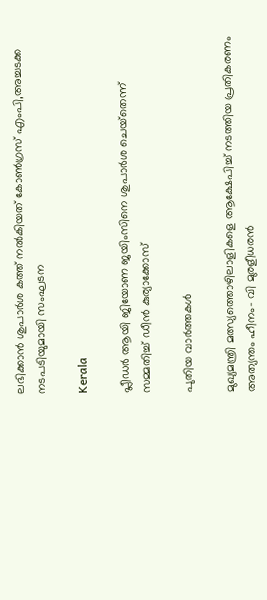ലഭിക്കാന്‍ ശുപാര്‍ശ കത്ത് നല്‍കിയത് കോണ്‍ഗ്രസ് എംപി,അച്ചടക്ക നടപടിയുമായി സംഘടന

Kerala

പ്ലീഡര്‍ ആയി ജിയോണ ജയിംസിനെ ശുപാര്‍ശ ചെയ്‌തെന്ന് സമ്മതിച്ച് ഡീന്‍ കുര്യാക്കോസ്

പുതിയ വാര്‍ത്തകള്‍

മുഖ്യമന്ത്രി മത്സ്യത്തൊഴിലാളികളെ ആക്ഷേപിച്ച് നടത്തിയ പ്രതികരണം അത്യന്തം ഹീനം- വി മുരളീധരന്‍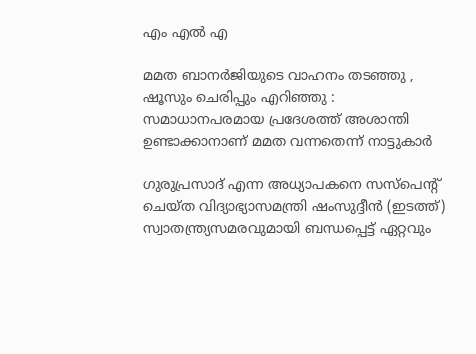എം എല്‍ എ

മമത ബാനർജിയുടെ വാഹനം തടഞ്ഞു , ഷൂസും ചെരിപ്പും എറിഞ്ഞു : സമാധാനപരമായ പ്രദേശത്ത് അശാന്തി ഉണ്ടാക്കാനാണ് മമത വന്നതെന്ന് നാട്ടുകാർ

ഗുരുപ്രസാദ് എന്ന അധ്യാപകനെ സസ്പെന്‍റ് ചെയ്ത വിദ്യാഭ്യാസമന്ത്രി ഷംസുദ്ദീന്‍ (ഇടത്ത്) സ്വാതന്ത്ര്യസമരവുമായി ബന്ധപ്പെട്ട് ഏറ്റവും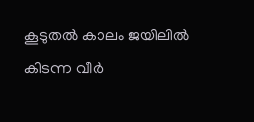കൂടുതല്‍ കാലം ജയിലില്‍ കിടന്ന വീര്‍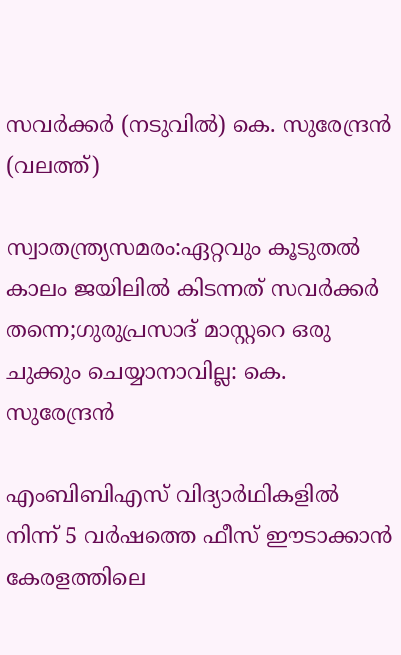സവര്‍ക്കര്‍ (നടുവില്‍) കെ. സുരേന്ദ്രന്‍ (വലത്ത്)

സ്വാതന്ത്ര്യസമരം:ഏറ്റവും കൂടുതല്‍ കാലം ജയിലില്‍ കിടന്നത് സവര്‍ക്കര്‍ തന്നെ;ഗുരുപ്രസാദ് മാസ്റ്ററെ ഒരു ചുക്കും ചെയ്യാനാവില്ല: കെ. സുരേന്ദ്രന്‍

എംബിബിഎസ് വിദ്യാർഥികളിൽ നിന്ന് 5 വര്‍ഷത്തെ ഫീസ് ഈടാക്കാന്‍ കേരളത്തിലെ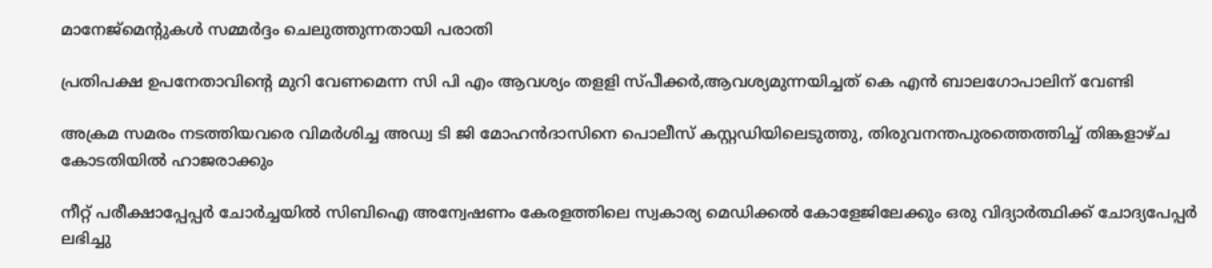മാനേജ്മെന്‍റുകള്‍ സമ്മര്‍ദ്ദം ചെലുത്തുന്നതായി പരാതി

പ്രതിപക്ഷ ഉപനേതാവിന്റെ മുറി വേണമെന്ന സി പി എം ആവശ്യം തളളി സ്പീക്കര്‍,ആവശ്യമുന്നയിച്ചത് കെ എന്‍ ബാലഗോപാലിന് വേണ്ടി

അക്രമ സമരം നടത്തിയവരെ വിമര്‍ശിച്ച അഡ്വ ടി ജി മോഹന്‍ദാസിനെ പൊലീസ് കസ്റ്റഡിയിലെടുത്തു, തിരുവനന്തപുരത്തെത്തിച്ച് തിങ്കളാഴ്ച കോടതിയില്‍ ഹാജരാക്കും

നീറ്റ് പരീക്ഷാപ്പേപ്പർ ചോർച്ചയില്‍ സിബിഐ അന്വേഷണം കേരളത്തിലെ സ്വകാര്യ മെഡിക്കൽ കോളേജിലേക്കും ഒരു വിദ്യാര്‍ത്ഥിക്ക് ചോദ്യപേപ്പര്‍ ലഭിച്ചു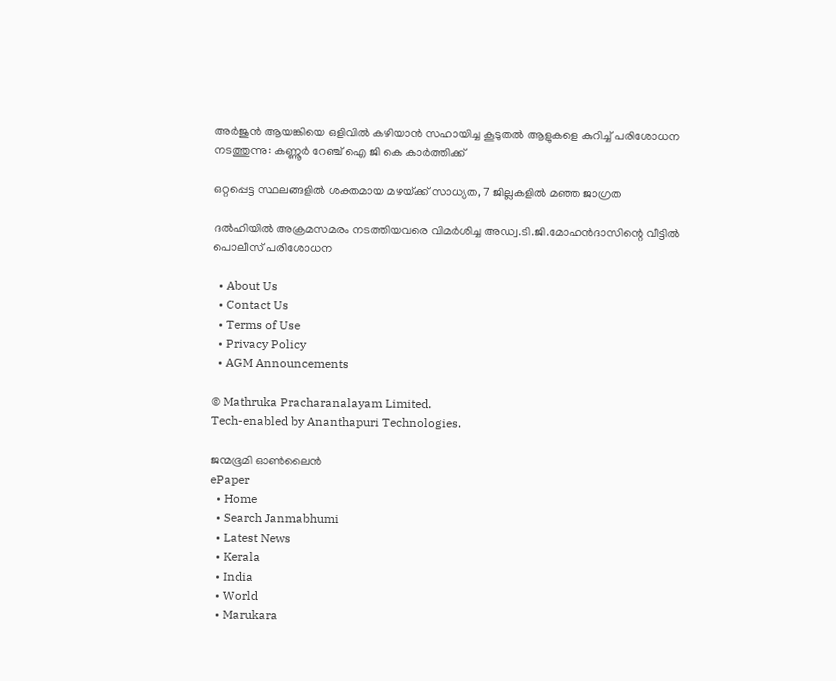അര്‍ജുന്‍ ആയങ്കിയെ ഒളിവില്‍ കഴിയാന്‍ സഹായിച്ച കൂടുതല്‍ ആളുകളെ കുറിച്ച് പരിശോധന നടത്തുന്നു: കണ്ണൂര്‍ റേഞ്ച് ഐ ജി കെ കാര്‍ത്തിക്ക്

ഒറ്റപ്പെട്ട സ്ഥലങ്ങളില്‍ ശക്തമായ മഴയ്‌ക്ക് സാധ്യത, 7 ജില്ലകളില്‍ മഞ്ഞ ജാഗ്രത

ദല്‍ഹിയില്‍ അക്രമസമരം നടത്തിയവരെ വിമര്‍ശിച്ച അഡ്വ.ടി.ജി.മോഹന്‍ദാസിന്റെ വീട്ടില്‍ പൊലീസ് പരിശോധന

  • About Us
  • Contact Us
  • Terms of Use
  • Privacy Policy
  • AGM Announcements

© Mathruka Pracharanalayam Limited.
Tech-enabled by Ananthapuri Technologies.

ജന്മഭൂമി ഓണ്‍ലൈന്‍
ePaper
  • Home
  • Search Janmabhumi
  • Latest News
  • Kerala
  • India
  • World
  • Marukara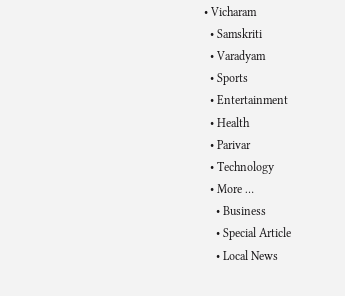• Vicharam
  • Samskriti
  • Varadyam
  • Sports
  • Entertainment
  • Health
  • Parivar
  • Technology
  • More …
    • Business
    • Special Article
    • Local News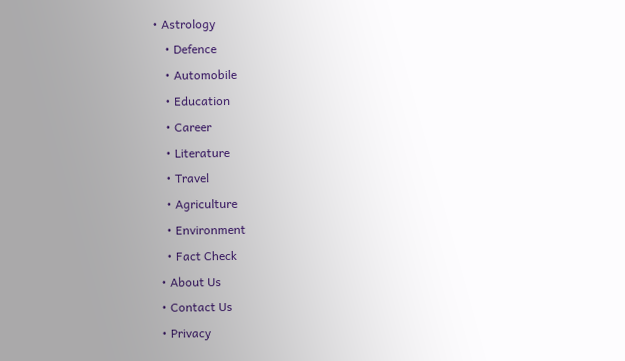• Astrology
    • Defence
    • Automobile
    • Education
    • Career
    • Literature
    • Travel
    • Agriculture
    • Environment
    • Fact Check
  • About Us
  • Contact Us
  • Privacy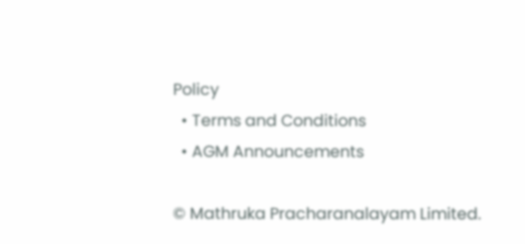Policy
  • Terms and Conditions
  • AGM Announcements

© Mathruka Pracharanalayam Limited.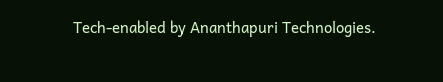Tech-enabled by Ananthapuri Technologies.